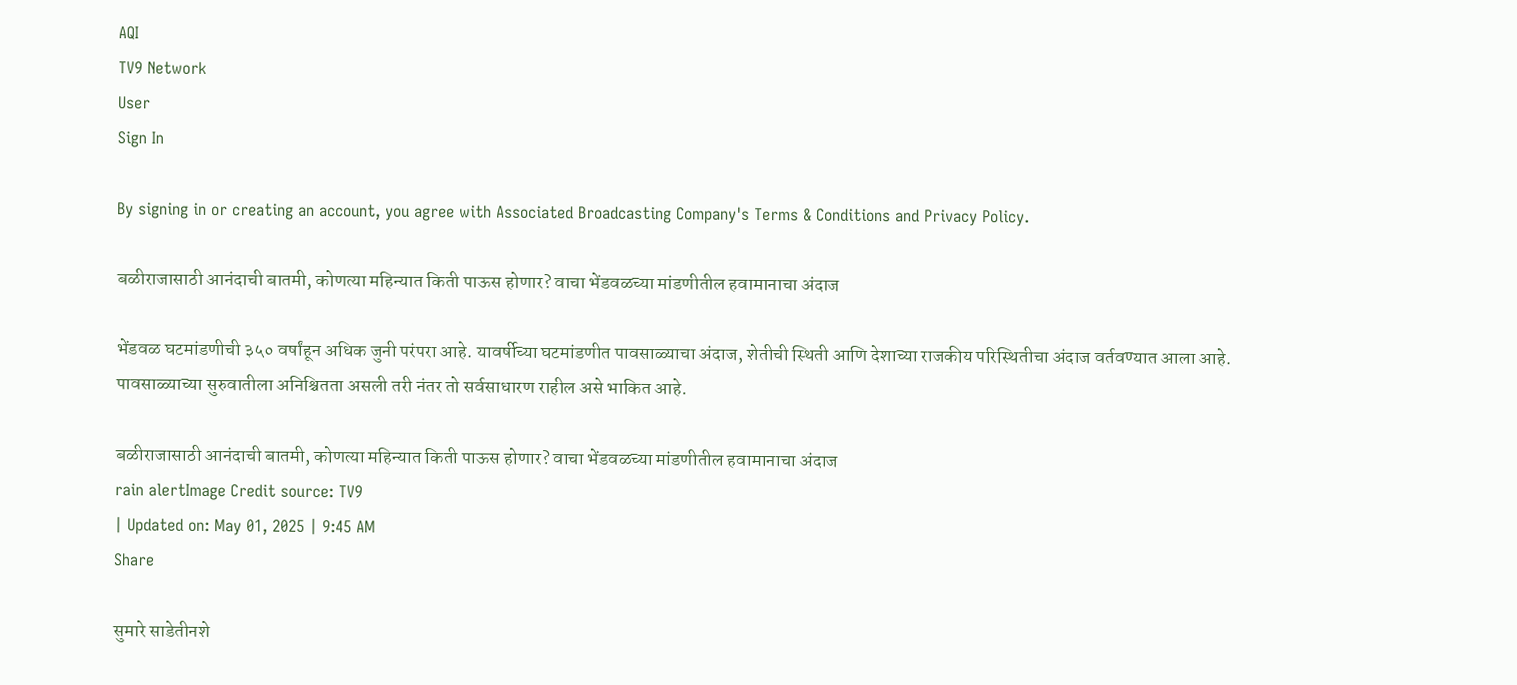AQI
TV9 Network
User
Sign In

By signing in or creating an account, you agree with Associated Broadcasting Company's Terms & Conditions and Privacy Policy.

बळीराजासाठी आनंदाची बातमी, कोणत्या महिन्यात किती पाऊस होणार? वाचा भेंडवळच्या मांडणीतील हवामानाचा अंदाज

भेंडवळ घटमांडणीची ३५० वर्षांहून अधिक जुनी परंपरा आहे. यावर्षीच्या घटमांडणीत पावसाळ्याचा अंदाज, शेतीची स्थिती आणि देशाच्या राजकीय परिस्थितीचा अंदाज वर्तवण्यात आला आहे. पावसाळ्याच्या सुरुवातीला अनिश्चितता असली तरी नंतर तो सर्वसाधारण राहील असे भाकित आहे.

बळीराजासाठी आनंदाची बातमी, कोणत्या महिन्यात किती पाऊस होणार? वाचा भेंडवळच्या मांडणीतील हवामानाचा अंदाज
rain alertImage Credit source: TV9
| Updated on: May 01, 2025 | 9:45 AM
Share

सुमारे साडेतीनशे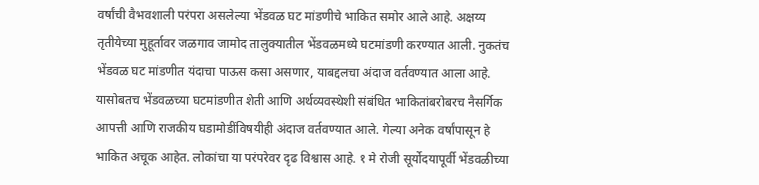वर्षांची वैभवशाली परंपरा असलेल्या भेंडवळ घट मांडणीचे भाकित समोर आले आहे. अक्षय्य तृतीयेच्या मुहूर्तावर जळगाव जामोद तालुक्यातील भेंडवळमध्ये घटमांडणी करण्यात आली. नुकतंच भेंडवळ घट मांडणीत यंदाचा पाऊस कसा असणार, याबद्दलचा अंदाज वर्तवण्यात आला आहे. यासोबतच भेंडवळच्या घटमांडणीत शेती आणि अर्थव्यवस्थेशी संबंधित भाकितांबरोबरच नैसर्गिक आपत्ती आणि राजकीय घडामोडींविषयीही अंदाज वर्तवण्यात आले. गेल्या अनेक वर्षांपासून हे भाकित अचूक आहेत. लोकांचा या परंपरेवर दृढ विश्वास आहे. १ मे रोजी सूर्योदयापूर्वी भेंडवळीच्या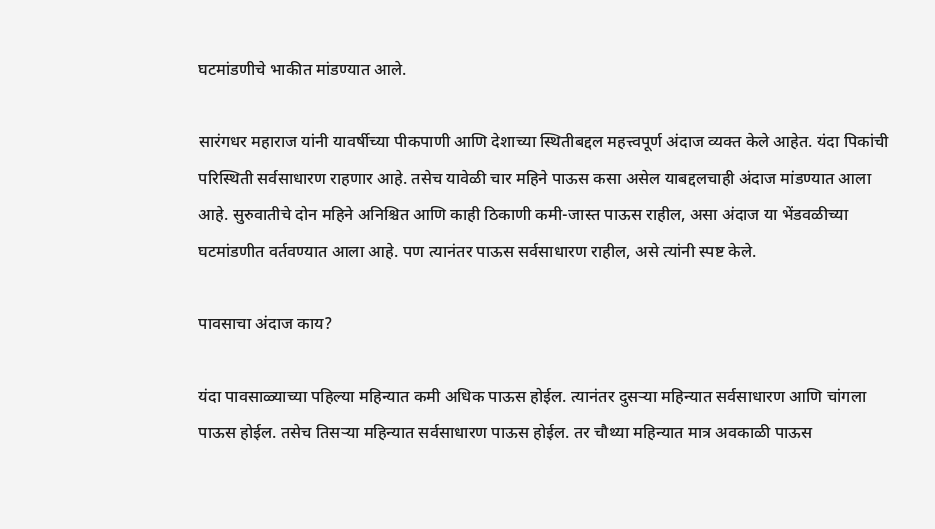घटमांडणीचे भाकीत मांडण्यात आले.

सारंगधर महाराज यांनी यावर्षीच्या पीकपाणी आणि देशाच्या स्थितीबद्दल महत्त्वपूर्ण अंदाज व्यक्त केले आहेत. यंदा पिकांची परिस्थिती सर्वसाधारण राहणार आहे. तसेच यावेळी चार महिने पाऊस कसा असेल याबद्दलचाही अंदाज मांडण्यात आला आहे. सुरुवातीचे दोन महिने अनिश्चित आणि काही ठिकाणी कमी-जास्त पाऊस राहील, असा अंदाज या भेंडवळीच्या घटमांडणीत वर्तवण्यात आला आहे. पण त्यानंतर पाऊस सर्वसाधारण राहील, असे त्यांनी स्पष्ट केले.

पावसाचा अंदाज काय?

यंदा पावसाळ्याच्या पहिल्या महिन्यात कमी अधिक पाऊस होईल. त्यानंतर दुसऱ्या महिन्यात सर्वसाधारण आणि चांगला पाऊस होईल. तसेच तिसऱ्या महिन्यात सर्वसाधारण पाऊस होईल. तर चौथ्या महिन्यात मात्र अवकाळी पाऊस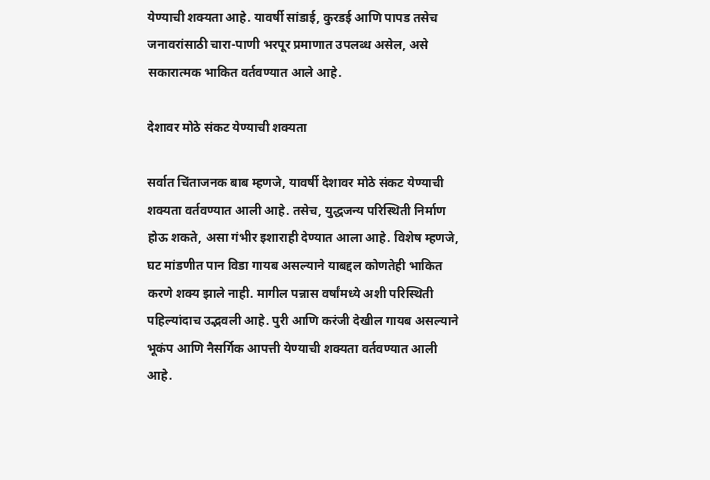येण्याची शक्यता आहे. यावर्षी सांडाई, कुरडई आणि पापड तसेच जनावरांसाठी चारा-पाणी भरपूर प्रमाणात उपलब्ध असेल, असे सकारात्मक भाकित वर्तवण्यात आले आहे.

देशावर मोठे संकट येण्याची शक्यता

सर्वात चिंताजनक बाब म्हणजे, यावर्षी देशावर मोठे संकट येण्याची शक्यता वर्तवण्यात आली आहे. तसेच, युद्धजन्य परिस्थिती निर्माण होऊ शकते, असा गंभीर इशाराही देण्यात आला आहे. विशेष म्हणजे, घट मांडणीत पान विडा गायब असल्याने याबद्दल कोणतेही भाकित करणे शक्य झाले नाही. मागील पन्नास वर्षांमध्ये अशी परिस्थिती पहिल्यांदाच उद्भवली आहे. पुरी आणि करंजी देखील गायब असल्याने भूकंप आणि नैसर्गिक आपत्ती येण्याची शक्यता वर्तवण्यात आली आहे.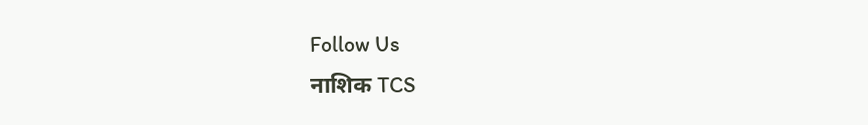Follow Us
नाशिक TCS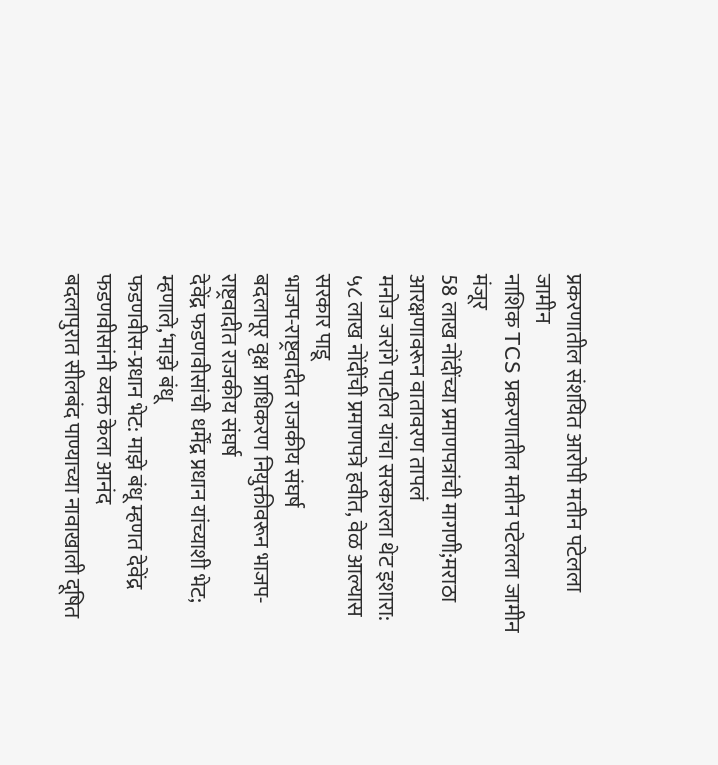प्रकरणातील संशयित आरोपी मतीन पटेलला जामीन
नाशिक TCS प्रकरणातील मतीन पटेलला जामीन मंजूर
58 लाख नोंदींच्या प्रमाणपत्रांची मागणी;मराठा आरक्षणावरून वातावरण तापलं
मनोज जरांगे पाटील यांचा सरकारला थेट इशारा: ५८ लाख नोंदींची प्रमाणपत्रे हवीत, वेळ आल्यास सरकार पाडू
भाजप-राष्ट्रवादीत राजकीय संघर्ष
बदलापूर वृक्ष प्राधिकरण नियुक्तीवरून भाजप-राष्ट्रवादीत राजकीय संघर्ष
देवेंद्र फडणवीसांची धर्मेंद्र प्रधान यांच्याशी भेट; म्हणाले,‘माझे बंधू
फडणवीस-प्रधान भेट: माझे बंधू म्हणत देवेंद्र फडणवीसांनी व्यक्त केला आनंद
बदलापुरात सीलबंद पाण्याच्या नावाखाली दूषित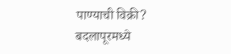पाण्याची विक्री?
बदलापूरमध्ये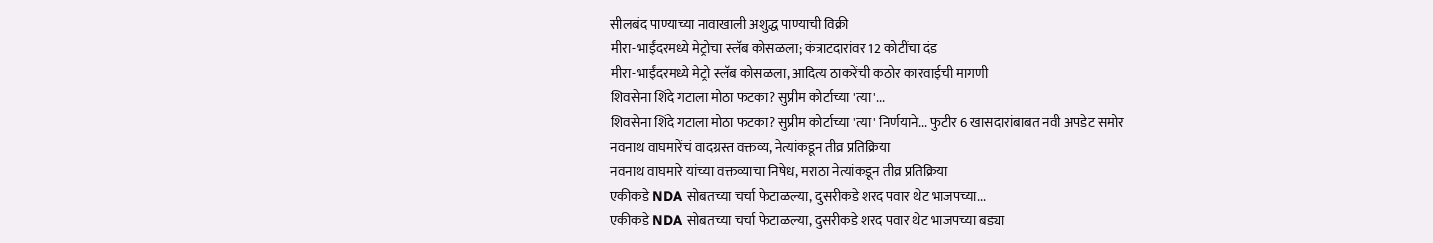सीलबंद पाण्याच्या नावाखाली अशुद्ध पाण्याची विक्री
मीरा-भाईंदरमध्ये मेट्रोचा स्लॅब कोसळला; कंत्राटदारांवर 12 कोटींचा दंड
मीरा-भाईंदरमध्ये मेट्रो स्लॅब कोसळला, आदित्य ठाकरेंची कठोर कारवाईची मागणी
शिवसेना शिंदे गटाला मोठा फटका? सुप्रीम कोर्टाच्या 'त्या'...
शिवसेना शिंदे गटाला मोठा फटका? सुप्रीम कोर्टाच्या 'त्या' निर्णयाने... फुटीर 6 खासदारांबाबत नवी अपडेट समोर
नवनाथ वाघमारेंचं वादग्रस्त वक्तव्य, नेत्यांकडून तीव्र प्रतिक्रिया
नवनाथ वाघमारे यांच्या वक्तव्याचा निषेध, मराठा नेत्यांकडून तीव्र प्रतिक्रिया
एकीकडे NDA सोबतच्या चर्चा फेटाळल्या, दुसरीकडे शरद पवार थेट भाजपच्या...
एकीकडे NDA सोबतच्या चर्चा फेटाळल्या, दुसरीकडे शरद पवार थेट भाजपच्या बड्या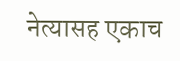नेत्यासह एकाच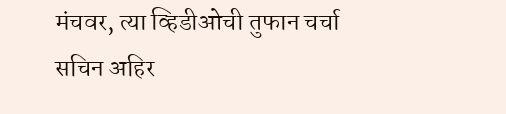मंचवर, त्या व्हिडीओची तुफान चर्चा
सचिन अहिर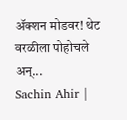ॲक्शन मोडवर! थेट वरळीला पोहोचले अन्...
Sachin Ahir |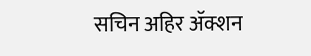सचिन अहिर ॲक्शन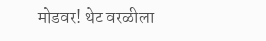मोडवर! थेट वरळीला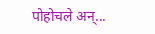पोहोचले अन्...